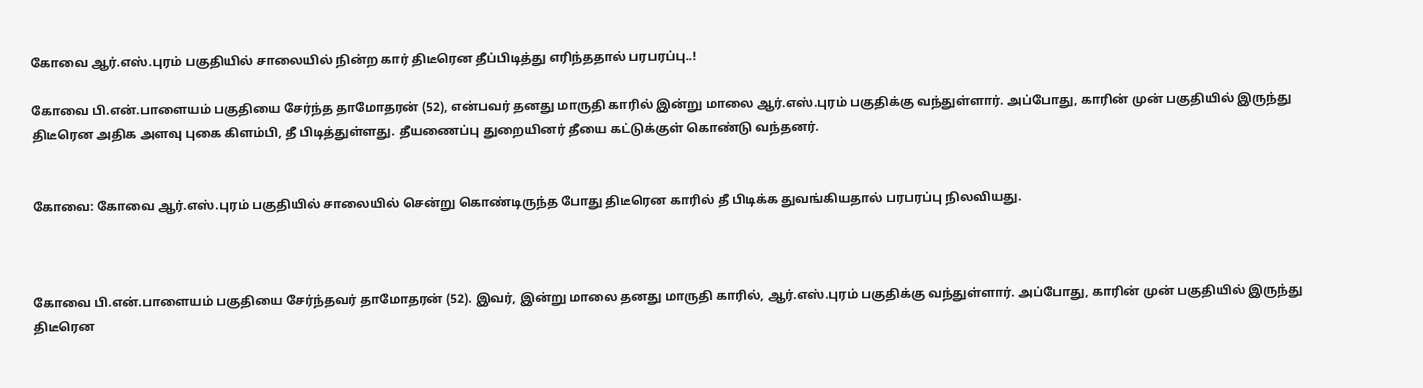கோவை ஆர்.எஸ்.புரம் பகுதியில் சாலையில் நின்ற கார் திடீரென தீப்பிடித்து எரிந்ததால் பரபரப்பு..!

கோவை பி.என்.பாளையம் பகுதியை சேர்ந்த தாமோதரன் (52), என்பவர் தனது மாருதி காரில் இன்று மாலை ஆர்.எஸ்.புரம் பகுதிக்கு வந்துள்ளார். அப்போது, காரின் முன் பகுதியில் இருந்து திடீரென அதிக அளவு புகை கிளம்பி, தீ பிடித்துள்ளது. தீயணைப்பு துறையினர் தீயை கட்டுக்குள் கொண்டு வந்தனர்.


கோவை: கோவை ஆர்.எஸ்.புரம் பகுதியில் சாலையில் சென்று கொண்டிருந்த போது திடீரென காரில் தீ பிடிக்க துவங்கியதால் பரபரப்பு நிலவியது.



கோவை பி.என்.பாளையம் பகுதியை சேர்ந்தவர் தாமோதரன் (52). இவர், இன்று மாலை தனது மாருதி காரில், ஆர்.எஸ்.புரம் பகுதிக்கு வந்துள்ளார். அப்போது, காரின் முன் பகுதியில் இருந்து திடீரென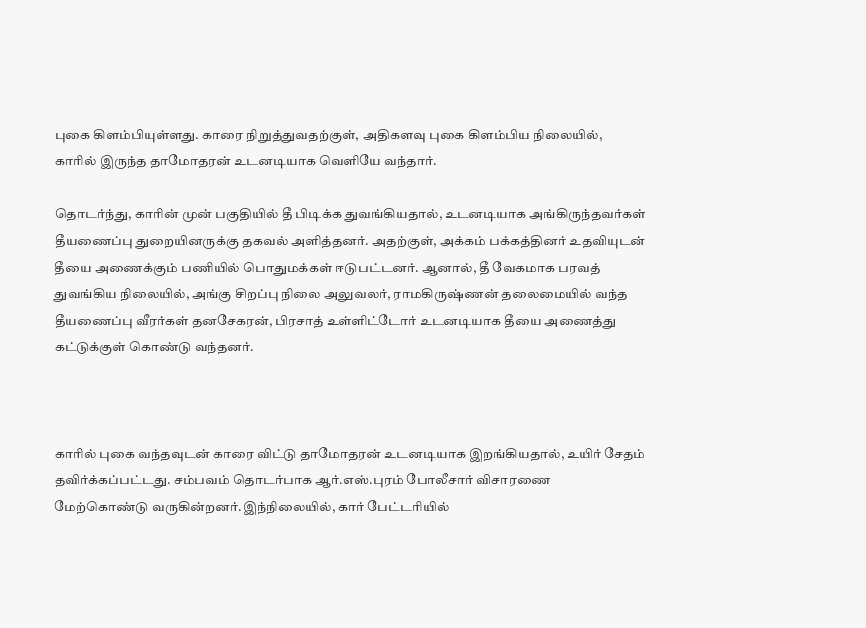புகை கிளம்பியுள்ளது. காரை நிறுத்துவதற்குள், அதிகளவு புகை கிளம்பிய நிலையில், காரில் இருந்த தாமோதரன் உடனடியாக வெளியே வந்தார்.

தொடர்ந்து, காரின் முன் பகுதியில் தீ பிடிக்க துவங்கியதால், உடனடியாக அங்கிருந்தவர்கள் தீயணைப்பு துறையினருக்கு தகவல் அளித்தனர். அதற்குள், அக்கம் பக்கத்தினர் உதவியுடன் தீயை அணைக்கும் பணியில் பொதுமக்கள் ஈடுபட்டனர். ஆனால், தீ வேகமாக பரவத் துவங்கிய நிலையில், அங்கு சிறப்பு நிலை அலுவலர், ராமகிருஷ்ணன் தலைமையில் வந்த தீயணைப்பு வீரர்கள் தனசேகரன், பிரசாத் உள்ளிட்டோர் உடனடியாக தீயை அணைத்து கட்டுக்குள் கொண்டு வந்தனர்.



காரில் புகை வந்தவுடன் காரை விட்டு தாமோதரன் உடனடியாக இறங்கியதால், உயிர் சேதம் தவிர்க்கப்பட்டது. சம்பவம் தொடர்பாக ஆர்.எஸ்.புரம் போலீசார் விசாரணை மேற்கொண்டு வருகின்றனர்.இந்நிலையில், கார் பேட்டரியில்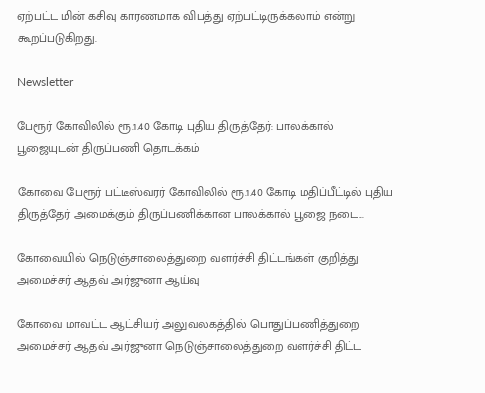ஏற்பட்ட மின் கசிவு காரணமாக விபத்து ஏற்பட்டிருக்கலாம் என்று கூறப்படுகிறது.

Newsletter

பேரூர் கோவிலில் ரூ.1.40 கோடி புதிய திருத்தேர்: பாலக்கால் பூஜையுடன் திருப்பணி தொடக்கம்

கோவை பேரூர் பட்டீஸ்வரர் கோவிலில் ரூ.1.40 கோடி மதிப்பீட்டில் புதிய திருத்தேர் அமைக்கும் திருப்பணிக்கான பாலக்கால் பூஜை நடை...

கோவையில் நெடுஞ்சாலைத்துறை வளர்ச்சி திட்டங்கள் குறித்து அமைச்சர் ஆதவ் அர்ஜுனா ஆய்வு

கோவை மாவட்ட ஆட்சியர் அலுவலகத்தில் பொதுப்பணித்துறை அமைச்சர் ஆதவ் அர்ஜுனா நெடுஞ்சாலைத்துறை வளர்ச்சி திட்ட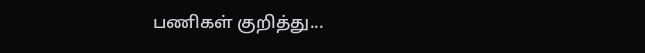பணிகள் குறித்து...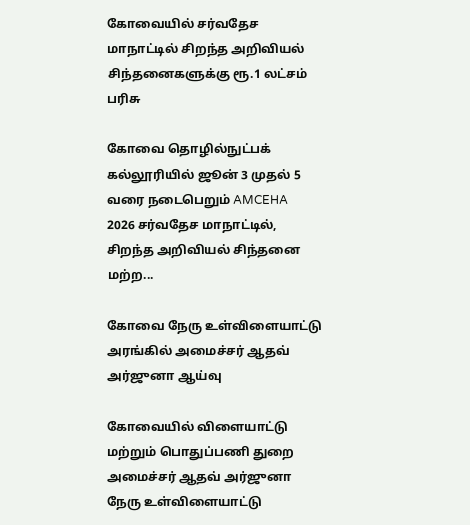கோவையில் சர்வதேச மாநாட்டில் சிறந்த அறிவியல் சிந்தனைகளுக்கு ரூ.1 லட்சம் பரிசு

கோவை தொழில்நுட்பக் கல்லூரியில் ஜூன் 3 முதல் 5 வரை நடைபெறும் AMCEHA 2026 சர்வதேச மாநாட்டில், சிறந்த அறிவியல் சிந்தனை மற்ற...

கோவை நேரு உள்விளையாட்டு அரங்கில் அமைச்சர் ஆதவ் அர்ஜுனா ஆய்வு

கோவையில் விளையாட்டு மற்றும் பொதுப்பணி துறை அமைச்சர் ஆதவ் அர்ஜுனா நேரு உள்விளையாட்டு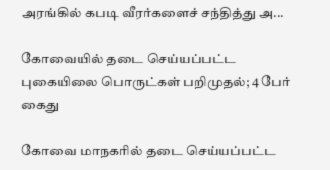அரங்கில் கபடி வீரர்களைச் சந்தித்து அ...

கோவையில் தடை செய்யப்பட்ட புகையிலை பொருட்கள் பறிமுதல்; 4 பேர் கைது

கோவை மாநகரில் தடை செய்யப்பட்ட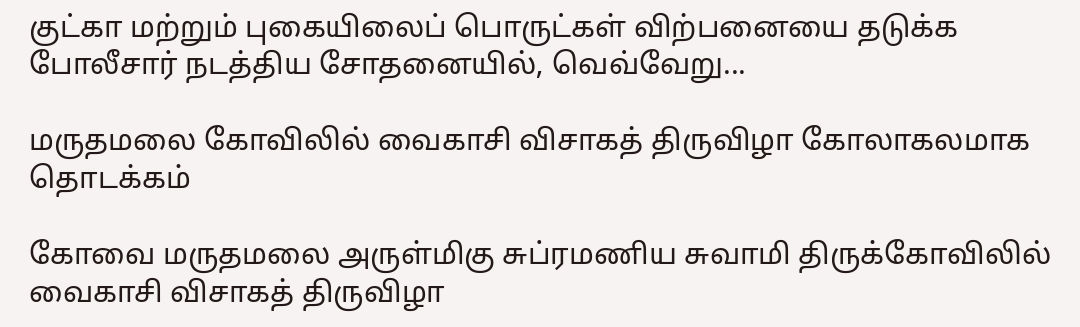குட்கா மற்றும் புகையிலைப் பொருட்கள் விற்பனையை தடுக்க போலீசார் நடத்திய சோதனையில், வெவ்வேறு...

மருதமலை கோவிலில் வைகாசி விசாகத் திருவிழா கோலாகலமாக தொடக்கம்

கோவை மருதமலை அருள்மிகு சுப்ரமணிய சுவாமி திருக்கோவிலில் வைகாசி விசாகத் திருவிழா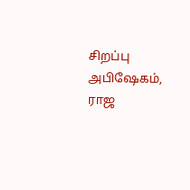சிறப்பு அபிஷேகம், ராஜ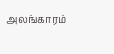அலங்காரம்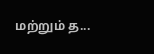மற்றும் த...